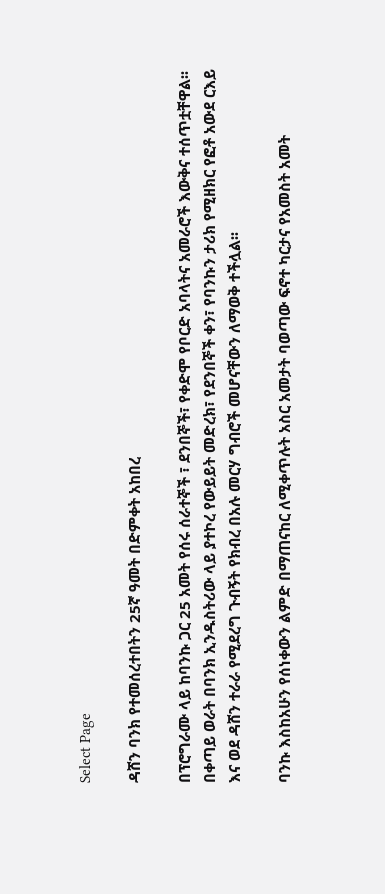Select Page

ዳሸን ባንክ የተመሰረተበትን 25ኛ ዓመት በድምቀት አከበረ

በፕሮግራሙ ላይ ከባንኩ ጋር 25 አመት የሰሩ ሰራተኞች ፣ ደንበኞች፣ የቀድሞ የቦርድ አባላትና አመራሮች እውቅና ተሰጥቷቸዋል፡፡ በቀጣይ ወራት በባንክ ኢንዱስትሪው ላይ ያተኮረ የውይይት መድረክ፣ የደንበኞች ቀን፣ የባንኩን ታሪክ የሚዘክር የፎቶ አውደ ርእይ እና ወደ ዳሸን ተራራ የሚደረግ ጉብኝት የክብረ በአሉ መርሃ ግብሮች መሆናቸውን ለማወቅ ተችሏል፡፡

ባንኩ እስከአሁን የሰነቀውን ልምድ በማጠናከር ለሚቀጥሉት አስር አመታት ባወጣው ፍኖተ ካርታና የአመስት አመት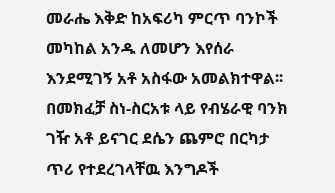መራሔ እቅድ ከአፍሪካ ምርጥ ባንኮች መካከል አንዱ ለመሆን እየሰራ እንደሚገኝ አቶ አስፋው አመልክተዋል፡፡  በመክፈቻ ስነ-ስርአቱ ላይ የብሄራዊ ባንክ ገዥ አቶ ይናገር ደሴን ጨምሮ በርካታ ጥሪ የተደረገላቸዉ እንግዶች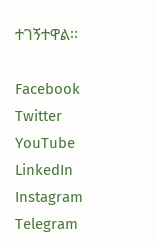ተገኝተዋል፡፡

Facebook
Twitter
YouTube
LinkedIn
Instagram
Telegram